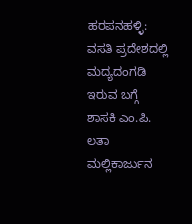ಹರಪನಹಳ್ಳಿ: ವಸತಿ ಪ್ರದೇಶದಲ್ಲಿ ಮದ್ಯದಂಗಡಿ ಇರುವ ಬಗ್ಗೆ ಶಾಸಕಿ ಎಂ.ಪಿ. ಲತಾ ಮಲ್ಲಿಕಾರ್ಜುನ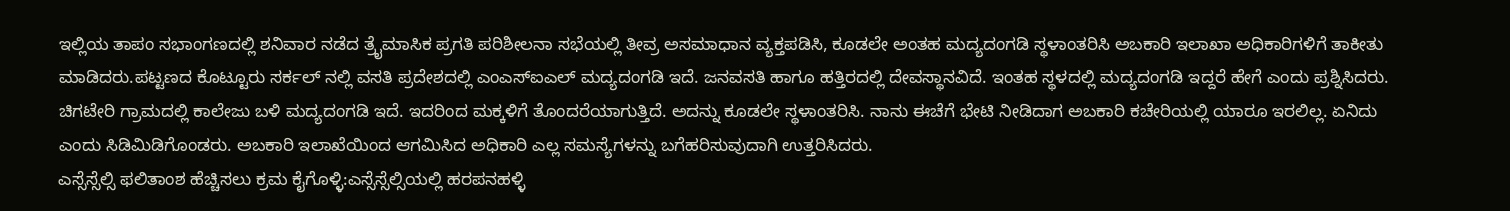ಇಲ್ಲಿಯ ತಾಪಂ ಸಭಾಂಗಣದಲ್ಲಿ ಶನಿವಾರ ನಡೆದ ತ್ರೈಮಾಸಿಕ ಪ್ರಗತಿ ಪರಿಶೀಲನಾ ಸಭೆಯಲ್ಲಿ ತೀವ್ರ ಅಸಮಾಧಾನ ವ್ಯಕ್ತಪಡಿಸಿ, ಕೂಡಲೇ ಅಂತಹ ಮದ್ಯದಂಗಡಿ ಸ್ಥಳಾಂತರಿಸಿ ಅಬಕಾರಿ ಇಲಾಖಾ ಅಧಿಕಾರಿಗಳಿಗೆ ತಾಕೀತು ಮಾಡಿದರು.ಪಟ್ಟಣದ ಕೊಟ್ಟೂರು ಸರ್ಕಲ್ ನಲ್ಲಿ ವಸತಿ ಪ್ರದೇಶದಲ್ಲಿ ಎಂಎಸ್ಐಎಲ್ ಮದ್ಯದಂಗಡಿ ಇದೆ. ಜನವಸತಿ ಹಾಗೂ ಹತ್ತಿರದಲ್ಲಿ ದೇವಸ್ಥಾನವಿದೆ. ಇಂತಹ ಸ್ಥಳದಲ್ಲಿ ಮದ್ಯದಂಗಡಿ ಇದ್ದರೆ ಹೇಗೆ ಎಂದು ಪ್ರಶ್ನಿಸಿದರು.
ಚಿಗಟೇರಿ ಗ್ರಾಮದಲ್ಲಿ ಕಾಲೇಜು ಬಳಿ ಮದ್ಯದಂಗಡಿ ಇದೆ. ಇದರಿಂದ ಮಕ್ಕಳಿಗೆ ತೊಂದರೆಯಾಗುತ್ತಿದೆ. ಅದನ್ನು ಕೂಡಲೇ ಸ್ಥಳಾಂತರಿಸಿ. ನಾನು ಈಚೆಗೆ ಭೇಟಿ ನೀಡಿದಾಗ ಅಬಕಾರಿ ಕಚೇರಿಯಲ್ಲಿ ಯಾರೂ ಇರಲಿಲ್ಲ. ಏನಿದು ಎಂದು ಸಿಡಿಮಿಡಿಗೊಂಡರು. ಅಬಕಾರಿ ಇಲಾಖೆಯಿಂದ ಆಗಮಿಸಿದ ಅಧಿಕಾರಿ ಎಲ್ಲ ಸಮಸ್ಯೆಗಳನ್ನು ಬಗೆಹರಿಸುವುದಾಗಿ ಉತ್ತರಿಸಿದರು.
ಎಸ್ಸೆಸ್ಸೆಲ್ಸಿ ಫಲಿತಾಂಶ ಹೆಚ್ಚಿಸಲು ಕ್ರಮ ಕೈಗೊಳ್ಳಿ:ಎಸ್ಸೆಸ್ಸೆಲ್ಸಿಯಲ್ಲಿ ಹರಪನಹಳ್ಳಿ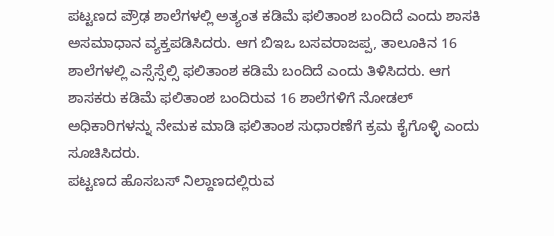ಪಟ್ಟಣದ ಪ್ರೌಢ ಶಾಲೆಗಳಲ್ಲಿ ಅತ್ಯಂತ ಕಡಿಮೆ ಫಲಿತಾಂಶ ಬಂದಿದೆ ಎಂದು ಶಾಸಕಿ ಅಸಮಾಧಾನ ವ್ಯಕ್ತಪಡಿಸಿದರು. ಆಗ ಬಿಇಒ ಬಸವರಾಜಪ್ಪ, ತಾಲೂಕಿನ 16 ಶಾಲೆಗಳಲ್ಲಿ ಎಸ್ಸೆಸ್ಸೆಲ್ಸಿ ಫಲಿತಾಂಶ ಕಡಿಮೆ ಬಂದಿದೆ ಎಂದು ತಿಳಿಸಿದರು. ಆಗ ಶಾಸಕರು ಕಡಿಮೆ ಫಲಿತಾಂಶ ಬಂದಿರುವ 16 ಶಾಲೆಗಳಿಗೆ ನೋಡಲ್ ಅಧಿಕಾರಿಗಳನ್ನು ನೇಮಕ ಮಾಡಿ ಫಲಿತಾಂಶ ಸುಧಾರಣೆಗೆ ಕ್ರಮ ಕೈಗೊಳ್ಳಿ ಎಂದು ಸೂಚಿಸಿದರು.
ಪಟ್ಟಣದ ಹೊಸಬಸ್ ನಿಲ್ದಾಣದಲ್ಲಿರುವ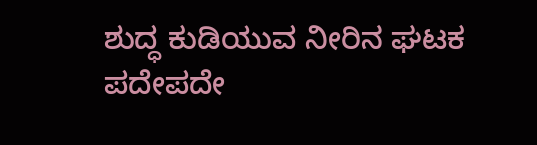ಶುದ್ಧ ಕುಡಿಯುವ ನೀರಿನ ಘಟಕ ಪದೇಪದೇ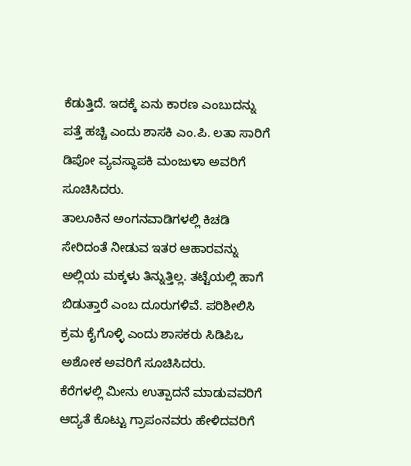ಕೆಡುತ್ತಿದೆ. ಇದಕ್ಕೆ ಏನು ಕಾರಣ ಎಂಬುದನ್ನು ಪತ್ತೆ ಹಚ್ಚಿ ಎಂದು ಶಾಸಕಿ ಎಂ.ಪಿ. ಲತಾ ಸಾರಿಗೆ ಡಿಪೋ ವ್ಯವಸ್ಥಾಪಕಿ ಮಂಜುಳಾ ಅವರಿಗೆ ಸೂಚಿಸಿದರು.
ತಾಲೂಕಿನ ಅಂಗನವಾಡಿಗಳಲ್ಲಿ ಕಿಚಡಿ ಸೇರಿದಂತೆ ನೀಡುವ ಇತರ ಆಹಾರವನ್ನು ಅಲ್ಲಿಯ ಮಕ್ಕಳು ತಿನ್ನುತ್ತಿಲ್ಲ. ತಟ್ಟೆಯಲ್ಲಿ ಹಾಗೆ ಬಿಡುತ್ತಾರೆ ಎಂಬ ದೂರುಗಳಿವೆ. ಪರಿಶೀಲಿಸಿ ಕ್ರಮ ಕೈಗೊಳ್ಳಿ ಎಂದು ಶಾಸಕರು ಸಿಡಿಪಿಒ ಅಶೋಕ ಅವರಿಗೆ ಸೂಚಿಸಿದರು.
ಕೆರೆಗಳಲ್ಲಿ ಮೀನು ಉತ್ಪಾದನೆ ಮಾಡುವವರಿಗೆ ಆದ್ಯತೆ ಕೊಟ್ಟು ಗ್ರಾಪಂನವರು ಹೇಳಿದವರಿಗೆ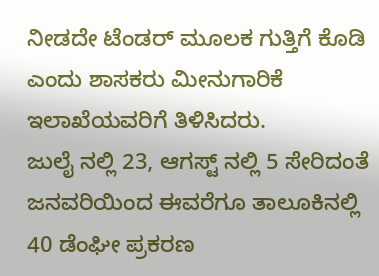ನೀಡದೇ ಟೆಂಡರ್ ಮೂಲಕ ಗುತ್ತಿಗೆ ಕೊಡಿ ಎಂದು ಶಾಸಕರು ಮೀನುಗಾರಿಕೆ ಇಲಾಖೆಯವರಿಗೆ ತಿಳಿಸಿದರು.
ಜುಲೈ ನಲ್ಲಿ 23, ಆಗಸ್ಟ್ ನಲ್ಲಿ 5 ಸೇರಿದಂತೆ ಜನವರಿಯಿಂದ ಈವರೆಗೂ ತಾಲೂಕಿನಲ್ಲಿ 40 ಡೆಂಘೀ ಪ್ರಕರಣ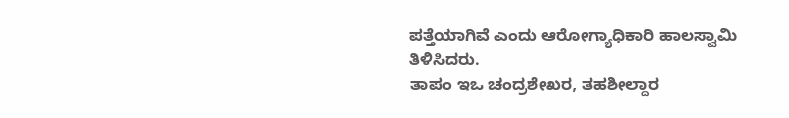ಪತ್ತೆಯಾಗಿವೆ ಎಂದು ಆರೋಗ್ಯಾಧಿಕಾರಿ ಹಾಲಸ್ವಾಮಿ ತಿಳಿಸಿದರು.
ತಾಪಂ ಇಒ ಚಂದ್ರಶೇಖರ, ತಹಶೀಲ್ದಾರ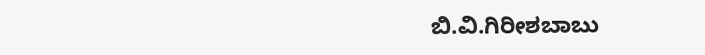ಬಿ.ವಿ.ಗಿರೀಶಬಾಬು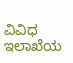ವಿವಿಧ ಇಲಾಖೆಯ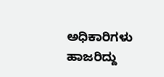ಅಧಿಕಾರಿಗಳು ಹಾಜರಿದ್ದು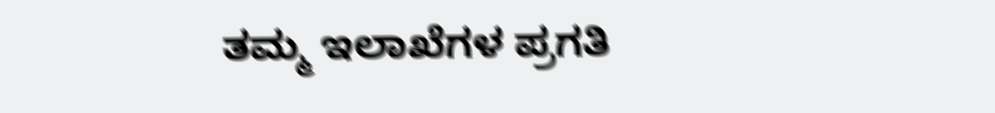ತಮ್ಮ ಇಲಾಖೆಗಳ ಪ್ರಗತಿ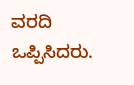ವರದಿ ಒಪ್ಪಿಸಿದರು.